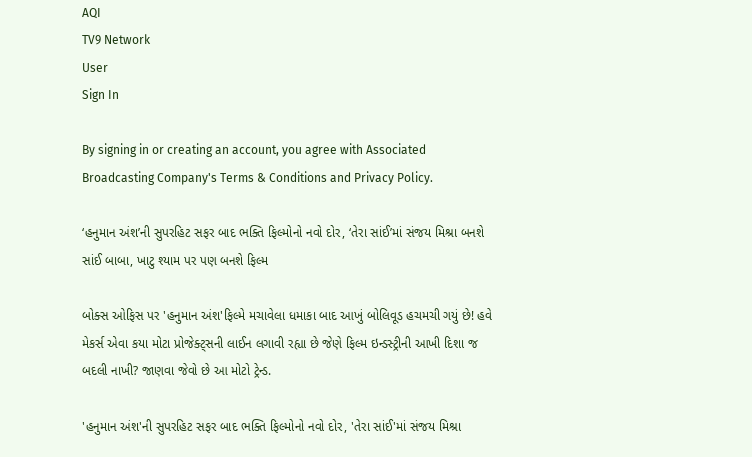AQI
TV9 Network
User
Sign In

By signing in or creating an account, you agree with Associated Broadcasting Company's Terms & Conditions and Privacy Policy.

‘હનુમાન અંશ’ની સુપરહિટ સફર બાદ ભક્તિ ફિલ્મોનો નવો દોર, ‘તેરા સાંઈ’માં સંજય મિશ્રા બનશે સાંઈ બાબા, ખાટુ શ્યામ પર પણ બનશે ફિલ્મ

બોક્સ ઓફિસ પર 'હનુમાન અંશ'ફિલ્મે મચાવેલા ધમાકા બાદ આખું બોલિવૂડ હચમચી ગયું છે! હવે મેકર્સ એવા કયા મોટા પ્રોજેક્ટ્સની લાઈન લગાવી રહ્યા છે જેણે ફિલ્મ ઇન્ડસ્ટ્રીની આખી દિશા જ બદલી નાખી? જાણવા જેવો છે આ મોટો ટ્રેન્ડ.

'હનુમાન અંશ'ની સુપરહિટ સફર બાદ ભક્તિ ફિલ્મોનો નવો દોર, 'તેરા સાંઈ'માં સંજય મિશ્રા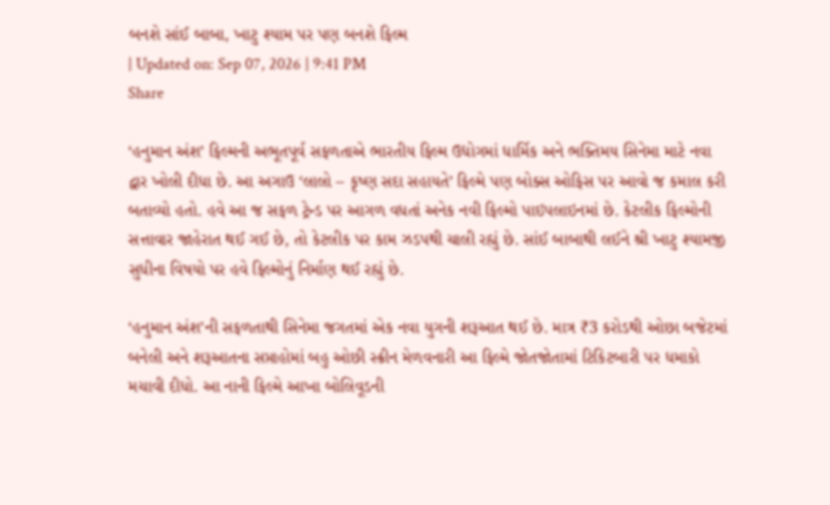બનશે સાંઈ બાબા, ખાટુ શ્યામ પર પણ બનશે ફિલ્મ
| Updated on: Sep 07, 2026 | 9:41 PM
Share

‘હનુમાન અંશ’ ફિલ્મની અભૂતપૂર્વ સફળતાએ ભારતીય ફિલ્મ ઉદ્યોગમાં ધાર્મિક અને ભક્તિમય સિનેમા માટે નવા દ્વાર ખોલી દીધા છે. આ અગાઉ ‘લાલો – કૃષ્ણ સદા સહાયતે’ ફિલ્મે પણ બોક્સ ઓફિસ પર આવો જ કમાલ કરી બતાવ્યો હતો. હવે આ જ સફળ ટ્રેન્ડ પર આગળ વધતાં અનેક નવી ફિલ્મો પાઇપલાઇનમાં છે. કેટલીક ફિલ્મોની સત્તાવાર જાહેરાત થઈ ગઈ છે, તો કેટલીક પર કામ ઝડપથી ચાલી રહ્યું છે. સાંઈ બાબાથી લઈને શ્રી ખાટુ શ્યામજી સુધીના વિષયો પર હવે ફિલ્મોનું નિર્માણ થઈ રહ્યું છે.

‘હનુમાન અંશ’ની સફળતાથી સિનેમા જગતમાં એક નવા યુગની શરૂઆત થઈ છે. માત્ર ₹3 કરોડથી ઓછા બજેટમાં બનેલી અને શરૂઆતના સપ્તાહોમાં બહુ ઓછી સ્ક્રીન મેળવનારી આ ફિલ્મે જોતજોતામાં ટિકિટબારી પર ધમાકો મચાવી દીધો. આ નાની ફિલ્મે આખા બોલિવૂડની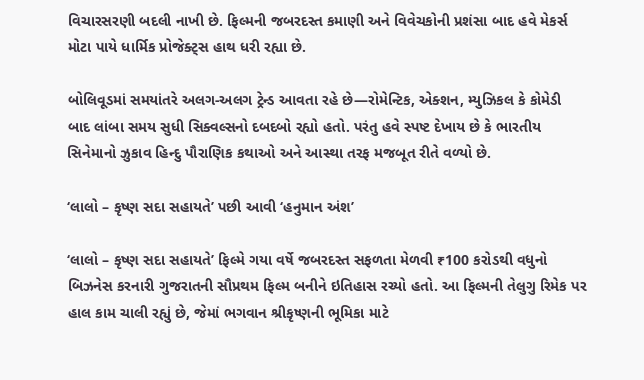વિચારસરણી બદલી નાખી છે. ફિલ્મની જબરદસ્ત કમાણી અને વિવેચકોની પ્રશંસા બાદ હવે મેકર્સ મોટા પાયે ધાર્મિક પ્રોજેક્ટ્સ હાથ ધરી રહ્યા છે.

બોલિવૂડમાં સમયાંતરે અલગ-અલગ ટ્રેન્ડ આવતા રહે છે—રોમેન્ટિક, એક્શન, મ્યુઝિકલ કે કોમેડી બાદ લાંબા સમય સુધી સિક્વલ્સનો દબદબો રહ્યો હતો. પરંતુ હવે સ્પષ્ટ દેખાય છે કે ભારતીય સિનેમાનો ઝુકાવ હિન્દુ પૌરાણિક કથાઓ અને આસ્થા તરફ મજબૂત રીતે વળ્યો છે.

‘લાલો – કૃષ્ણ સદા સહાયતે’ પછી આવી ‘હનુમાન અંશ’

‘લાલો – કૃષ્ણ સદા સહાયતે’ ફિલ્મે ગયા વર્ષે જબરદસ્ત સફળતા મેળવી ₹100 કરોડથી વધુનો બિઝનેસ કરનારી ગુજરાતની સૌપ્રથમ ફિલ્મ બનીને ઇતિહાસ રચ્યો હતો. આ ફિલ્મની તેલુગુ રિમેક પર હાલ કામ ચાલી રહ્યું છે, જેમાં ભગવાન શ્રીકૃષ્ણની ભૂમિકા માટે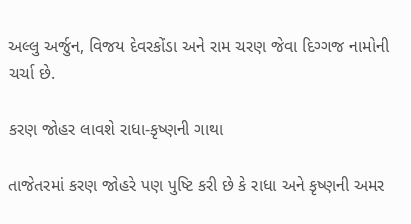અલ્લુ અર્જુન, વિજય દેવરકોંડા અને રામ ચરણ જેવા દિગ્ગજ નામોની ચર્ચા છે.

કરણ જોહર લાવશે રાધા-કૃષ્ણની ગાથા

તાજેતરમાં કરણ જોહરે પણ પુષ્ટિ કરી છે કે રાધા અને કૃષ્ણની અમર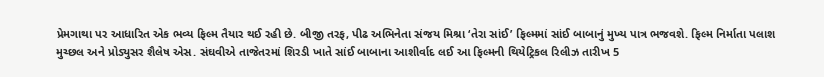પ્રેમગાથા પર આધારિત એક ભવ્ય ફિલ્મ તૈયાર થઈ રહી છે. બીજી તરફ, પીઢ અભિનેતા સંજય મિશ્રા ‘તેરા સાંઈ’ ફિલ્મમાં સાંઈ બાબાનું મુખ્ય પાત્ર ભજવશે. ફિલ્મ નિર્માતા પલાશ મુચ્છલ અને પ્રોડ્યુસર શૈલેષ એસ. સંઘવીએ તાજેતરમાં શિરડી ખાતે સાંઈ બાબાના આશીર્વાદ લઈ આ ફિલ્મની થિયેટ્રિકલ રિલીઝ તારીખ 5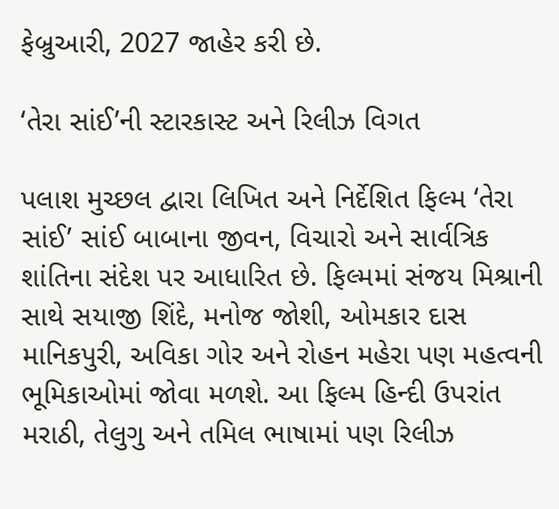ફેબ્રુઆરી, 2027 જાહેર કરી છે.

‘તેરા સાંઈ’ની સ્ટારકાસ્ટ અને રિલીઝ વિગત

પલાશ મુચ્છલ દ્વારા લિખિત અને નિર્દેશિત ફિલ્મ ‘તેરા સાંઈ’ સાંઈ બાબાના જીવન, વિચારો અને સાર્વત્રિક શાંતિના સંદેશ પર આધારિત છે. ફિલ્મમાં સંજય મિશ્રાની સાથે સયાજી શિંદે, મનોજ જોશી, ઓમકાર દાસ માનિકપુરી, અવિકા ગોર અને રોહન મહેરા પણ મહત્વની ભૂમિકાઓમાં જોવા મળશે. આ ફિલ્મ હિન્દી ઉપરાંત મરાઠી, તેલુગુ અને તમિલ ભાષામાં પણ રિલીઝ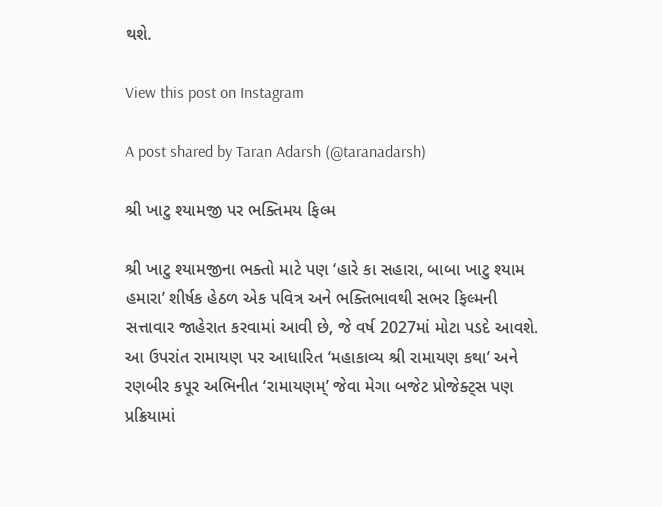થશે.

View this post on Instagram

A post shared by Taran Adarsh (@taranadarsh)

શ્રી ખાટુ શ્યામજી પર ભક્તિમય ફિલ્મ

શ્રી ખાટુ શ્યામજીના ભક્તો માટે પણ ‘હારે કા સહારા, બાબા ખાટુ શ્યામ હમારા’ શીર્ષક હેઠળ એક પવિત્ર અને ભક્તિભાવથી સભર ફિલ્મની સત્તાવાર જાહેરાત કરવામાં આવી છે, જે વર્ષ 2027માં મોટા પડદે આવશે. આ ઉપરાંત રામાયણ પર આધારિત ‘મહાકાવ્ય શ્રી રામાયણ કથા’ અને રણબીર કપૂર અભિનીત ‘રામાયણમ્’ જેવા મેગા બજેટ પ્રોજેક્ટ્સ પણ પ્રક્રિયામાં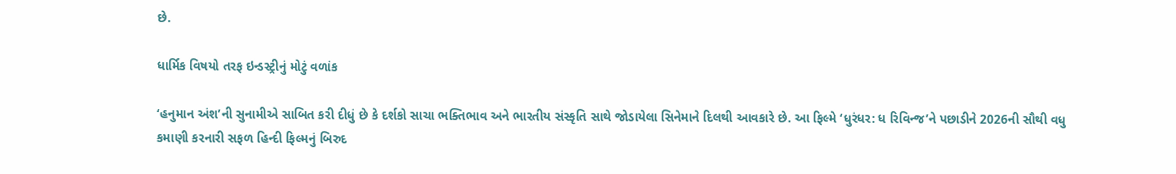છે.

ધાર્મિક વિષયો તરફ ઇન્ડસ્ટ્રીનું મોટું વળાંક

‘હનુમાન અંશ’ની સુનામીએ સાબિત કરી દીધું છે કે દર્શકો સાચા ભક્તિભાવ અને ભારતીય સંસ્કૃતિ સાથે જોડાયેલા સિનેમાને દિલથી આવકારે છે. આ ફિલ્મે ‘ધુરંધર: ધ રિવિન્જ’ને પછાડીને 2026ની સૌથી વધુ કમાણી કરનારી સફળ હિન્દી ફિલ્મનું બિરુદ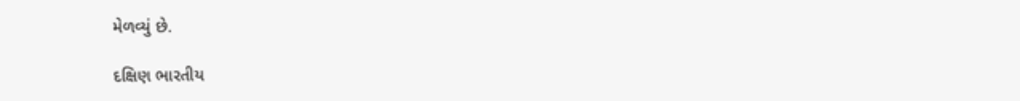મેળવ્યું છે.

દક્ષિણ ભારતીય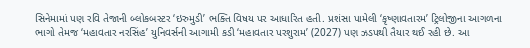સિનેમામાં પણ રવિ તેજાની બ્લોકબસ્ટર ‘ઇરુમુડી’ ભક્તિ વિષય પર આધારિત હતી. પ્રશંસા પામેલી ‘કૃષ્ણાવતારમ’ ટ્રિલોજીના આગળના ભાગો તેમજ ‘મહાવતાર નરસિંહ’ યુનિવર્સની આગામી કડી ‘મહાવતાર પરશુરામ’ (2027) પણ ઝડપથી તૈયાર થઈ રહી છે. આ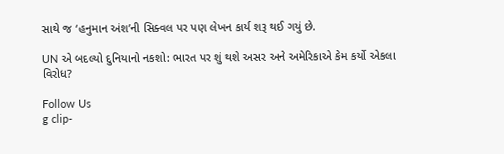સાથે જ ‘હનુમાન અંશ’ની સિક્વલ પર પણ લેખન કાર્ય શરૂ થઈ ગયું છે.

UN એ બદલ્યો દુનિયાનો નકશો: ભારત પર શું થશે અસર અને અમેરિકાએ કેમ કર્યો એકલા વિરોધ?

Follow Us
g clip-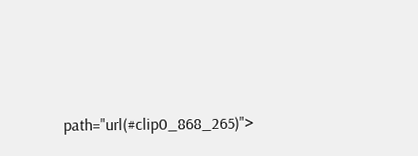path="url(#clip0_868_265)">